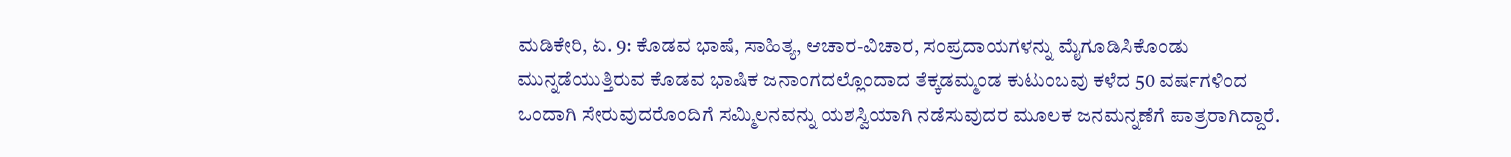ಮಡಿಕೇರಿ, ಏ. 9: ಕೊಡವ ಭಾಷೆ, ಸಾಹಿತ್ಯ, ಆಚಾರ-ವಿಚಾರ, ಸಂಪ್ರದಾಯಗಳನ್ನು ಮೈಗೂಡಿಸಿಕೊಂಡು ಮುನ್ನಡೆಯುತ್ತಿರುವ ಕೊಡವ ಭಾಷಿಕ ಜನಾಂಗದಲ್ಲೊಂದಾದ ತೆಕ್ಕಡಮ್ಮಂಡ ಕುಟುಂಬವು ಕಳೆದ 50 ವರ್ಷಗಳಿಂದ ಒಂದಾಗಿ ಸೇರುವುದರೊಂದಿಗೆ ಸಮ್ಮಿಲನವನ್ನು ಯಶಸ್ವಿಯಾಗಿ ನಡೆಸುವುದರ ಮೂಲಕ ಜನಮನ್ನಣೆಗೆ ಪಾತ್ರರಾಗಿದ್ದಾರೆ.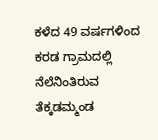ಕಳೆದ 49 ವರ್ಷಗಳಿಂದ ಕರಡ ಗ್ರಾಮದಲ್ಲಿ ನೆಲೆನಿಂತಿರುವ ತೆಕ್ಕಡಮ್ಮಂಡ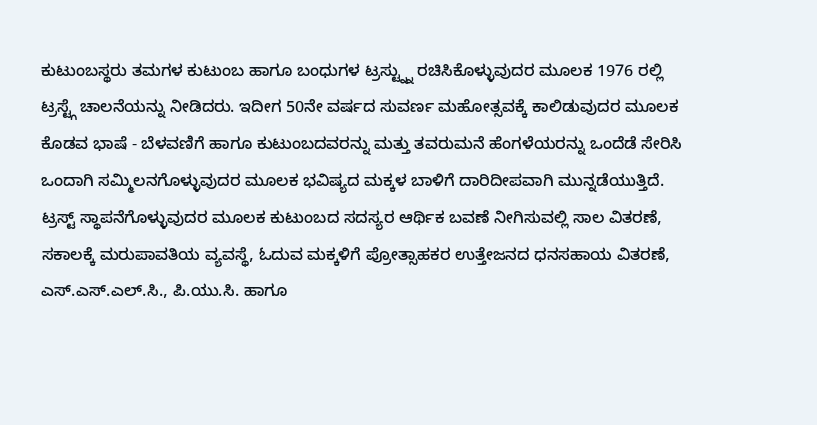ಕುಟುಂಬಸ್ಥರು ತಮಗಳ ಕುಟುಂಬ ಹಾಗೂ ಬಂಧುಗಳ ಟ್ರಸ್ಟ್ನ್ನು ರಚಿಸಿಕೊಳ್ಳುವುದರ ಮೂಲಕ 1976 ರಲ್ಲಿ ಟ್ರಸ್ಟ್ಗೆ ಚಾಲನೆಯನ್ನು ನೀಡಿದರು. ಇದೀಗ 50ನೇ ವರ್ಷದ ಸುವರ್ಣ ಮಹೋತ್ಸವಕ್ಕೆ ಕಾಲಿಡುವುದರ ಮೂಲಕ ಕೊಡವ ಭಾಷೆ - ಬೆಳವಣಿಗೆ ಹಾಗೂ ಕುಟುಂಬದವರನ್ನು ಮತ್ತು ತವರುಮನೆ ಹೆಂಗಳೆಯರನ್ನು ಒಂದೆಡೆ ಸೇರಿಸಿ ಒಂದಾಗಿ ಸಮ್ಮಿಲನಗೊಳ್ಳುವುದರ ಮೂಲಕ ಭವಿಷ್ಯದ ಮಕ್ಕಳ ಬಾಳಿಗೆ ದಾರಿದೀಪವಾಗಿ ಮುನ್ನಡೆಯುತ್ತಿದೆ.
ಟ್ರಸ್ಟ್ ಸ್ಥಾಪನೆಗೊಳ್ಳುವುದರ ಮೂಲಕ ಕುಟುಂಬದ ಸದಸ್ಯರ ಆರ್ಥಿಕ ಬವಣೆ ನೀಗಿಸುವಲ್ಲಿ ಸಾಲ ವಿತರಣೆ, ಸಕಾಲಕ್ಕೆ ಮರುಪಾವತಿಯ ವ್ಯವಸ್ಥೆ, ಓದುವ ಮಕ್ಕಳಿಗೆ ಪ್ರೋತ್ಸಾಹಕರ ಉತ್ತೇಜನದ ಧನಸಹಾಯ ವಿತರಣೆ, ಎಸ್.ಎಸ್.ಎಲ್.ಸಿ., ಪಿ.ಯು.ಸಿ. ಹಾಗೂ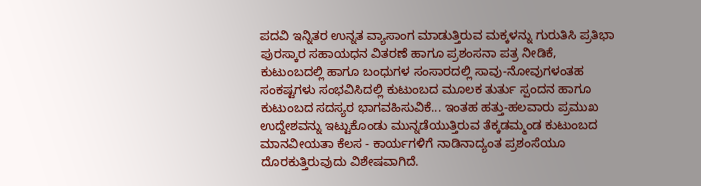ಪದವಿ ಇನ್ನಿತರ ಉನ್ನತ ವ್ಯಾಸಾಂಗ ಮಾಡುತ್ತಿರುವ ಮಕ್ಕಳನ್ನು ಗುರುತಿಸಿ ಪ್ರತಿಭಾ ಪುರಸ್ಕಾರ ಸಹಾಯಧನ ವಿತರಣೆ ಹಾಗೂ ಪ್ರಶಂಸನಾ ಪತ್ರ ನೀಡಿಕೆ, ಕುಟುಂಬದಲ್ಲಿ ಹಾಗೂ ಬಂಧುಗಳ ಸಂಸಾರದಲ್ಲಿ ಸಾವು-ನೋವುಗಳಂತಹ ಸಂಕಷ್ಟಗಳು ಸಂಭವಿಸಿದಲ್ಲಿ ಕುಟುಂಬದ ಮೂಲಕ ತುರ್ತು ಸ್ಪಂದನ ಹಾಗೂ ಕುಟುಂಬದ ಸದಸ್ಯರ ಭಾಗವಹಿಸುವಿಕೆ... ಇಂತಹ ಹತ್ತು-ಹಲವಾರು ಪ್ರಮುಖ ಉದ್ದೇಶವನ್ನು ಇಟ್ಟುಕೊಂಡು ಮುನ್ನಡೆಯುತ್ತಿರುವ ತೆಕ್ಕಡಮ್ಮಂಡ ಕುಟುಂಬದ ಮಾನವೀಯತಾ ಕೆಲಸ - ಕಾರ್ಯಗಳಿಗೆ ನಾಡಿನಾದ್ಯಂತ ಪ್ರಶಂಸೆಯೂ ದೊರಕುತ್ತಿರುವುದು ವಿಶೇಷವಾಗಿದೆ.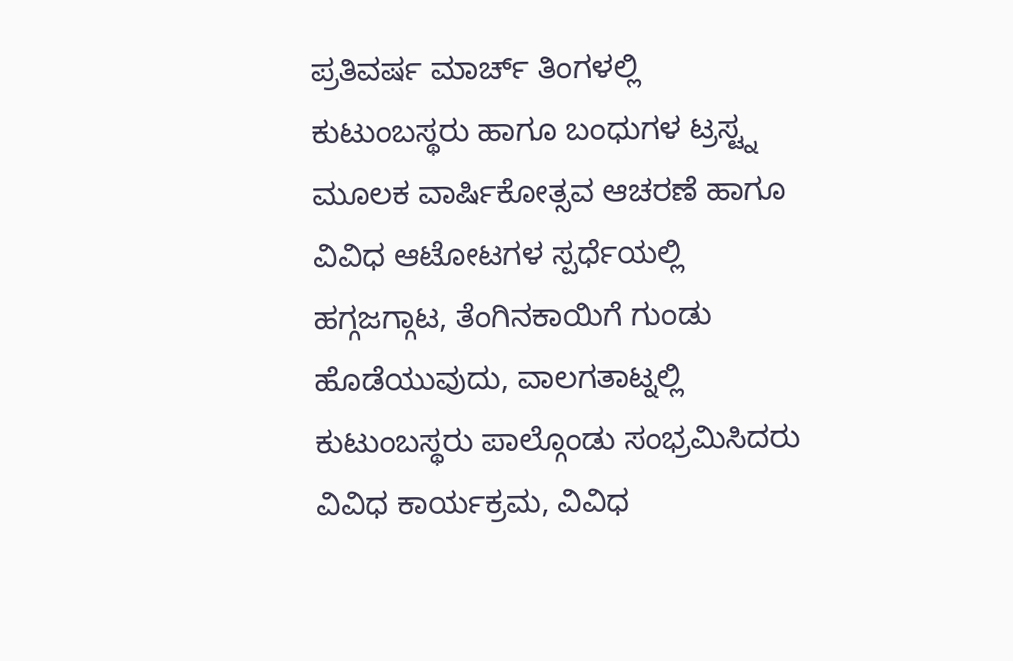ಪ್ರತಿವರ್ಷ ಮಾರ್ಚ್ ತಿಂಗಳಲ್ಲಿ ಕುಟುಂಬಸ್ಥರು ಹಾಗೂ ಬಂಧುಗಳ ಟ್ರಸ್ಟ್ನ ಮೂಲಕ ವಾರ್ಷಿಕೋತ್ಸವ ಆಚರಣೆ ಹಾಗೂ ವಿವಿಧ ಆಟೋಟಗಳ ಸ್ಪರ್ಧೆಯಲ್ಲಿ ಹಗ್ಗಜಗ್ಗಾಟ, ತೆಂಗಿನಕಾಯಿಗೆ ಗುಂಡು ಹೊಡೆಯುವುದು, ವಾಲಗತಾಟ್ನಲ್ಲಿ ಕುಟುಂಬಸ್ಥರು ಪಾಲ್ಗೊಂಡು ಸಂಭ್ರಮಿಸಿದರು
ವಿವಿಧ ಕಾರ್ಯಕ್ರಮ, ವಿವಿಧ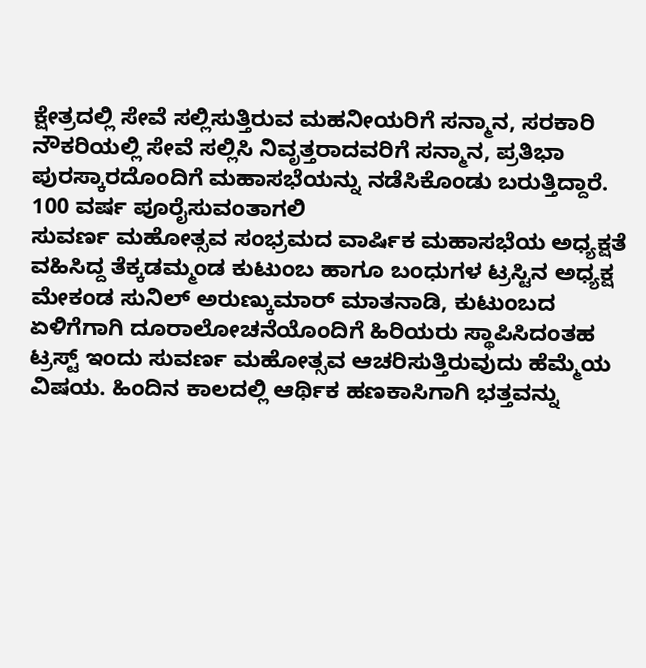ಕ್ಷೇತ್ರದಲ್ಲಿ ಸೇವೆ ಸಲ್ಲಿಸುತ್ತಿರುವ ಮಹನೀಯರಿಗೆ ಸನ್ಮಾನ, ಸರಕಾರಿ ನೌಕರಿಯಲ್ಲಿ ಸೇವೆ ಸಲ್ಲಿಸಿ ನಿವೃತ್ತರಾದವರಿಗೆ ಸನ್ಮಾನ, ಪ್ರತಿಭಾ ಪುರಸ್ಕಾರದೊಂದಿಗೆ ಮಹಾಸಭೆಯನ್ನು ನಡೆಸಿಕೊಂಡು ಬರುತ್ತಿದ್ದಾರೆ.
100 ವರ್ಷ ಪೂರೈಸುವಂತಾಗಲಿ
ಸುವರ್ಣ ಮಹೋತ್ಸವ ಸಂಭ್ರಮದ ವಾರ್ಷಿಕ ಮಹಾಸಭೆಯ ಅಧ್ಯಕ್ಷತೆ ವಹಿಸಿದ್ದ ತೆಕ್ಕಡಮ್ಮಂಡ ಕುಟುಂಬ ಹಾಗೂ ಬಂಧುಗಳ ಟ್ರಸ್ಟಿನ ಅಧ್ಯಕ್ಷ ಮೇಕಂಡ ಸುನಿಲ್ ಅರುಣ್ಕುಮಾರ್ ಮಾತನಾಡಿ, ಕುಟುಂಬದ ಏಳಿಗೆಗಾಗಿ ದೂರಾಲೋಚನೆಯೊಂದಿಗೆ ಹಿರಿಯರು ಸ್ಥಾಪಿಸಿದಂತಹ ಟ್ರಸ್ಟ್ ಇಂದು ಸುವರ್ಣ ಮಹೋತ್ಸವ ಆಚರಿಸುತ್ತಿರುವುದು ಹೆಮ್ಮೆಯ ವಿಷಯ. ಹಿಂದಿನ ಕಾಲದಲ್ಲಿ ಆರ್ಥಿಕ ಹಣಕಾಸಿಗಾಗಿ ಭತ್ತವನ್ನು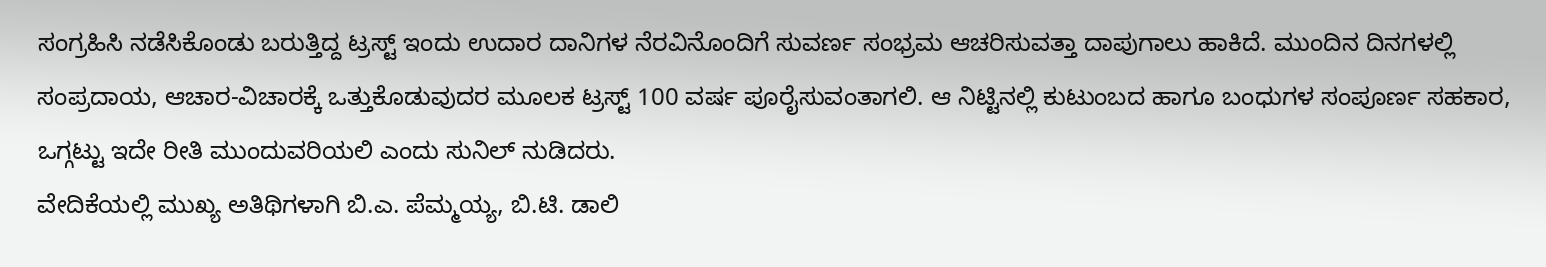ಸಂಗ್ರಹಿಸಿ ನಡೆಸಿಕೊಂಡು ಬರುತ್ತಿದ್ದ ಟ್ರಸ್ಟ್ ಇಂದು ಉದಾರ ದಾನಿಗಳ ನೆರವಿನೊಂದಿಗೆ ಸುವರ್ಣ ಸಂಭ್ರಮ ಆಚರಿಸುವತ್ತಾ ದಾಪುಗಾಲು ಹಾಕಿದೆ. ಮುಂದಿನ ದಿನಗಳಲ್ಲಿ ಸಂಪ್ರದಾಯ, ಆಚಾರ-ವಿಚಾರಕ್ಕೆ ಒತ್ತುಕೊಡುವುದರ ಮೂಲಕ ಟ್ರಸ್ಟ್ 100 ವರ್ಷ ಪೂರೈಸುವಂತಾಗಲಿ. ಆ ನಿಟ್ಟಿನಲ್ಲಿ ಕುಟುಂಬದ ಹಾಗೂ ಬಂಧುಗಳ ಸಂಪೂರ್ಣ ಸಹಕಾರ, ಒಗ್ಗಟ್ಟು ಇದೇ ರೀತಿ ಮುಂದುವರಿಯಲಿ ಎಂದು ಸುನಿಲ್ ನುಡಿದರು.
ವೇದಿಕೆಯಲ್ಲಿ ಮುಖ್ಯ ಅತಿಥಿಗಳಾಗಿ ಬಿ.ಎ. ಪೆಮ್ಮಯ್ಯ, ಬಿ.ಟಿ. ಡಾಲಿ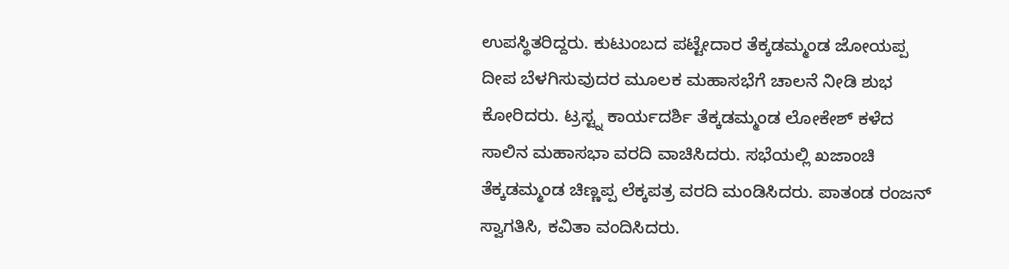ಉಪಸ್ಥಿತರಿದ್ದರು. ಕುಟುಂಬದ ಪಟ್ಟೇದಾರ ತೆಕ್ಕಡಮ್ಮಂಡ ಜೋಯಪ್ಪ ದೀಪ ಬೆಳಗಿಸುವುದರ ಮೂಲಕ ಮಹಾಸಭೆಗೆ ಚಾಲನೆ ನೀಡಿ ಶುಭ ಕೋರಿದರು. ಟ್ರಸ್ಟ್ನ ಕಾರ್ಯದರ್ಶಿ ತೆಕ್ಕಡಮ್ಮಂಡ ಲೋಕೇಶ್ ಕಳೆದ ಸಾಲಿನ ಮಹಾಸಭಾ ವರದಿ ವಾಚಿಸಿದರು. ಸಭೆಯಲ್ಲಿ ಖಜಾಂಚಿ ತೆಕ್ಕಡಮ್ಮಂಡ ಚಿಣ್ಣಪ್ಪ ಲೆಕ್ಕಪತ್ರ ವರದಿ ಮಂಡಿಸಿದರು. ಪಾತಂಡ ರಂಜನ್ ಸ್ವಾಗತಿಸಿ, ಕವಿತಾ ವಂದಿಸಿದರು.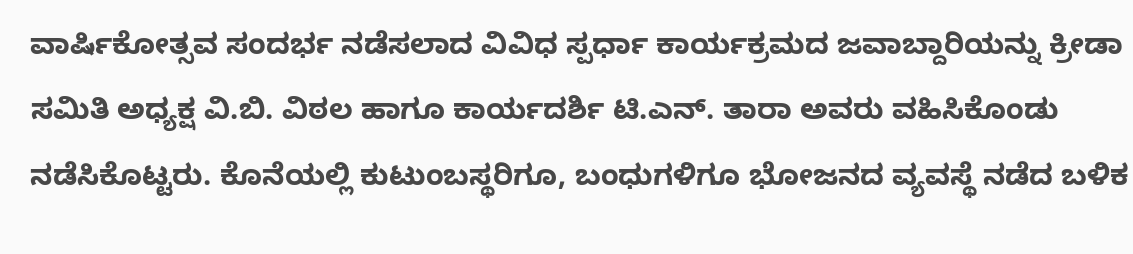ವಾರ್ಷಿಕೋತ್ಸವ ಸಂದರ್ಭ ನಡೆಸಲಾದ ವಿವಿಧ ಸ್ಪರ್ಧಾ ಕಾರ್ಯಕ್ರಮದ ಜವಾಬ್ದಾರಿಯನ್ನು ಕ್ರೀಡಾ ಸಮಿತಿ ಅಧ್ಯಕ್ಷ ವಿ.ಬಿ. ವಿಠಲ ಹಾಗೂ ಕಾರ್ಯದರ್ಶಿ ಟಿ.ಎನ್. ತಾರಾ ಅವರು ವಹಿಸಿಕೊಂಡು ನಡೆಸಿಕೊಟ್ಟರು. ಕೊನೆಯಲ್ಲಿ ಕುಟುಂಬಸ್ಥರಿಗೂ, ಬಂಧುಗಳಿಗೂ ಭೋಜನದ ವ್ಯವಸ್ಥೆ ನಡೆದ ಬಳಿಕ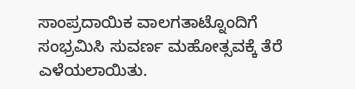ಸಾಂಪ್ರದಾಯಿಕ ವಾಲಗತಾಟ್ನೊಂದಿಗೆ ಸಂಭ್ರಮಿಸಿ ಸುವರ್ಣ ಮಹೋತ್ಸವಕ್ಕೆ ತೆರೆ ಎಳೆಯಲಾಯಿತು.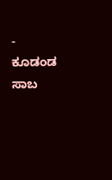- ಕೂಡಂಡ ಸಾಬ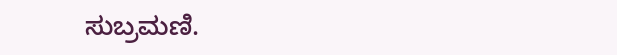ಸುಬ್ರಮಣಿ.